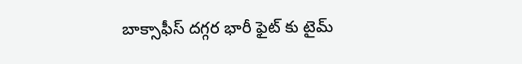బాక్సాఫీస్ దగ్గర భారీ ఫైట్ కు టైమ్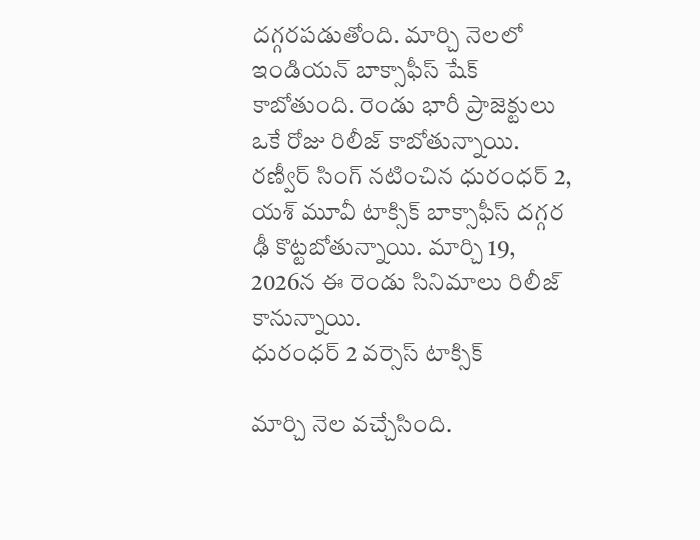దగ్గరపడుతోంది. మార్చి నెలలో ఇండియన్ బాక్సాఫీస్ షేక్ కాబోతుంది. రెండు భారీ ప్రాజెక్టులు ఒకే రోజు రిలీజ్ కాబోతున్నాయి. రణ్వీర్ సింగ్ నటించిన ధురంధర్ 2, యశ్ మూవీ టాక్సిక్ బాక్సాఫీస్ దగ్గర ఢీ కొట్టబోతున్నాయి. మార్చి 19, 2026న ఈ రెండు సినిమాలు రిలీజ్ కానున్నాయి.
ధురంధర్ 2 వర్సెస్ టాక్సిక్

మార్చి నెల వచ్చేసింది.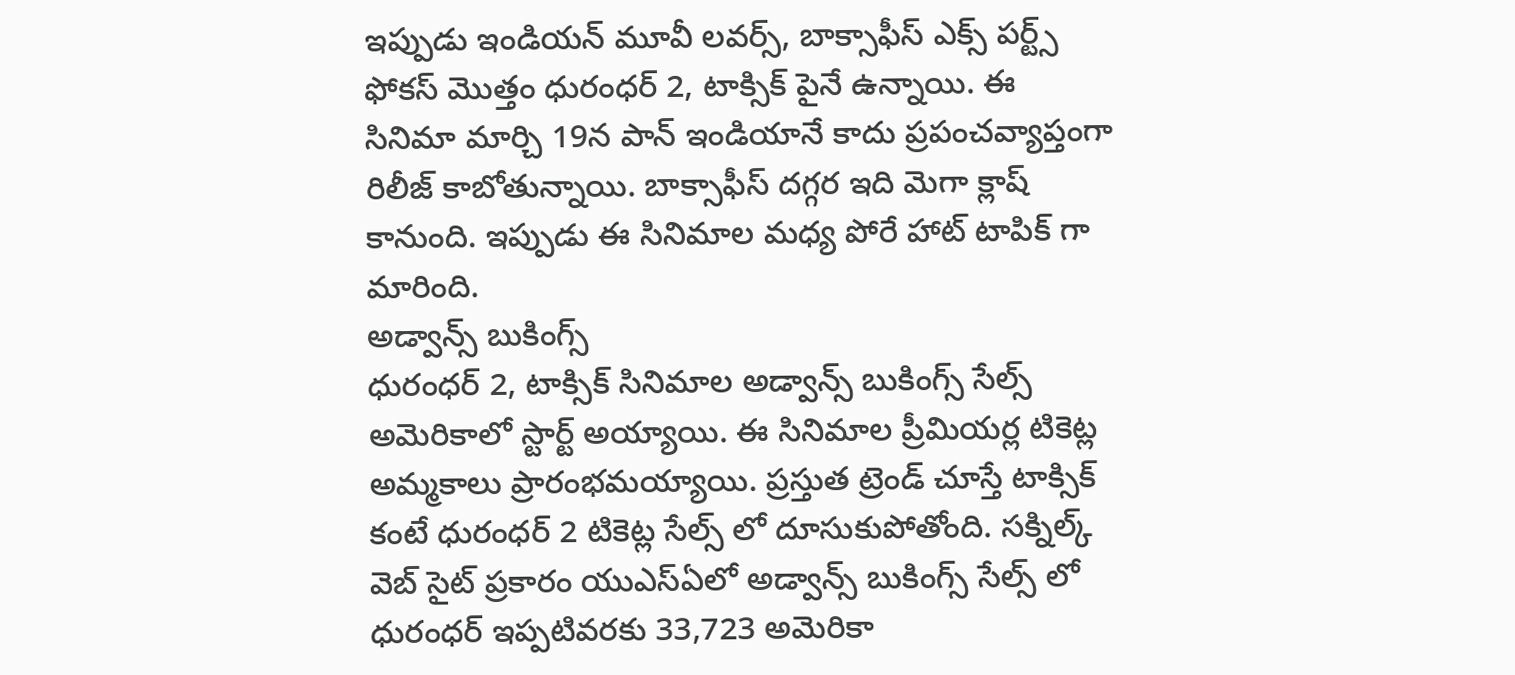ఇప్పుడు ఇండియన్ మూవీ లవర్స్, బాక్సాఫీస్ ఎక్స్ పర్ట్స్ ఫోకస్ మొత్తం ధురంధర్ 2, టాక్సిక్ పైనే ఉన్నాయి. ఈ సినిమా మార్చి 19న పాన్ ఇండియానే కాదు ప్రపంచవ్యాప్తంగా రిలీజ్ కాబోతున్నాయి. బాక్సాఫీస్ దగ్గర ఇది మెగా క్లాష్ కానుంది. ఇప్పుడు ఈ సినిమాల మధ్య పోరే హాట్ టాపిక్ గా మారింది.
అడ్వాన్స్ బుకింగ్స్
ధురంధర్ 2, టాక్సిక్ సినిమాల అడ్వాన్స్ బుకింగ్స్ సేల్స్ అమెరికాలో స్టార్ట్ అయ్యాయి. ఈ సినిమాల ప్రీమియర్ల టికెట్ల అమ్మకాలు ప్రారంభమయ్యాయి. ప్రస్తుత ట్రెండ్ చూస్తే టాక్సిక్ కంటే ధురంధర్ 2 టికెట్ల సేల్స్ లో దూసుకుపోతోంది. సక్నిల్క్ వెబ్ సైట్ ప్రకారం యుఎస్ఏలో అడ్వాన్స్ బుకింగ్స్ సేల్స్ లో ధురంధర్ ఇప్పటివరకు 33,723 అమెరికా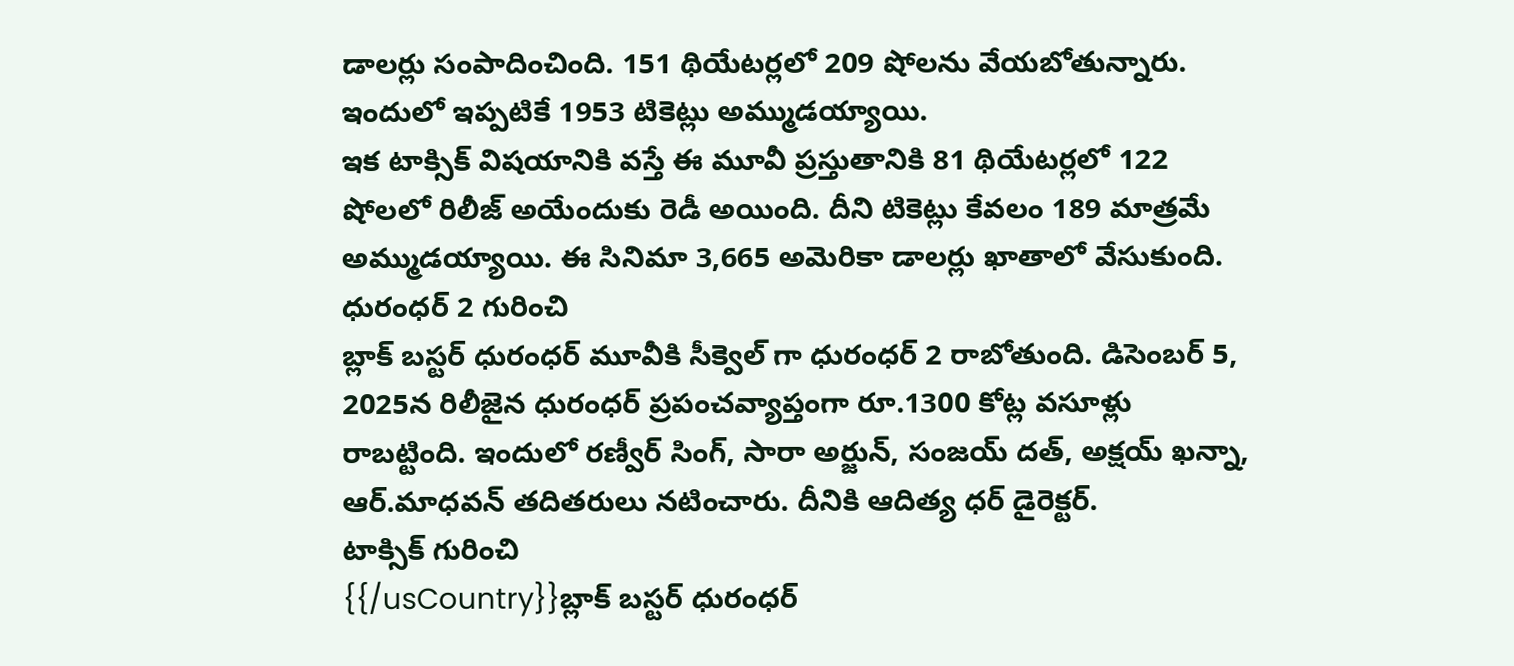డాలర్లు సంపాదించింది. 151 థియేటర్లలో 209 షోలను వేయబోతున్నారు. ఇందులో ఇప్పటికే 1953 టికెట్లు అమ్ముడయ్యాయి.
ఇక టాక్సిక్ విషయానికి వస్తే ఈ మూవీ ప్రస్తుతానికి 81 థియేటర్లలో 122 షోలలో రిలీజ్ అయేందుకు రెడీ అయింది. దీని టికెట్లు కేవలం 189 మాత్రమే అమ్ముడయ్యాయి. ఈ సినిమా 3,665 అమెరికా డాలర్లు ఖాతాలో వేసుకుంది.
ధురంధర్ 2 గురించి
బ్లాక్ బస్టర్ ధురంధర్ మూవీకి సీక్వెల్ గా ధురంధర్ 2 రాబోతుంది. డిసెంబర్ 5, 2025న రిలీజైన ధురంధర్ ప్రపంచవ్యాప్తంగా రూ.1300 కోట్ల వసూళ్లు రాబట్టింది. ఇందులో రణ్వీర్ సింగ్, సారా అర్జున్, సంజయ్ దత్, అక్షయ్ ఖన్నా, ఆర్.మాధవన్ తదితరులు నటించారు. దీనికి ఆదిత్య ధర్ డైరెక్టర్.
టాక్సిక్ గురించి
{{/usCountry}}బ్లాక్ బస్టర్ ధురంధర్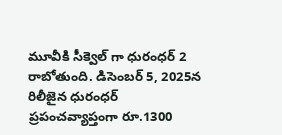మూవీకి సీక్వెల్ గా ధురంధర్ 2 రాబోతుంది. డిసెంబర్ 5, 2025న రిలీజైన ధురంధర్ ప్రపంచవ్యాప్తంగా రూ.1300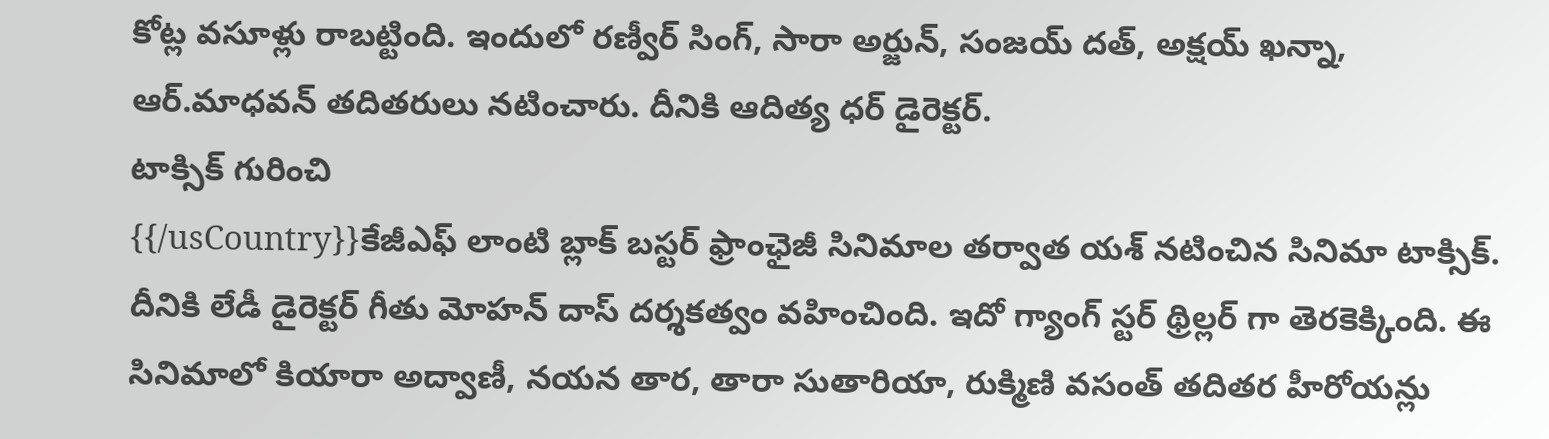కోట్ల వసూళ్లు రాబట్టింది. ఇందులో రణ్వీర్ సింగ్, సారా అర్జున్, సంజయ్ దత్, అక్షయ్ ఖన్నా, ఆర్.మాధవన్ తదితరులు నటించారు. దీనికి ఆదిత్య ధర్ డైరెక్టర్.
టాక్సిక్ గురించి
{{/usCountry}}కేజీఎఫ్ లాంటి బ్లాక్ బస్టర్ ఫ్రాంఛైజీ సినిమాల తర్వాత యశ్ నటించిన సినిమా టాక్సిక్. దీనికి లేడీ డైరెక్టర్ గీతు మోహన్ దాస్ దర్శకత్వం వహించింది. ఇదో గ్యాంగ్ స్టర్ థ్రిల్లర్ గా తెరకెక్కింది. ఈ సినిమాలో కియారా అద్వాణీ, నయన తార, తారా సుతారియా, రుక్మిణి వసంత్ తదితర హీరోయన్లు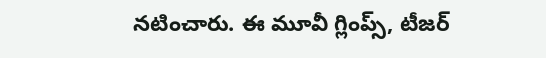నటించారు. ఈ మూవీ గ్లింప్స్, టీజర్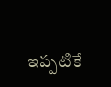ఇప్పటికే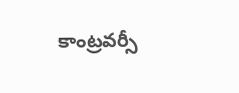కాంట్రవర్సీ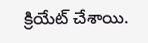క్రియేట్ చేశాయి.